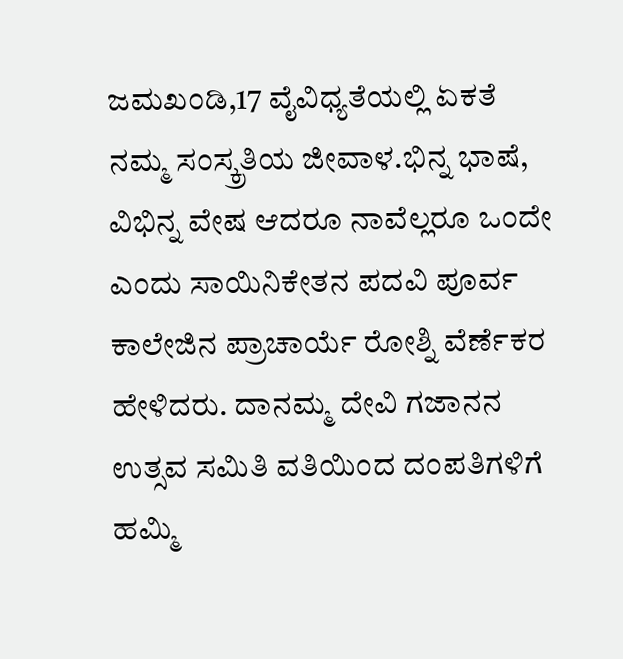ಜಮಖಂಡಿ,17 ವೈವಿಧ್ಯತೆಯಲ್ಲಿ ಏಕತೆ ನಮ್ಮ ಸಂಸ್ಕ್ರತಿಯ ಜೀವಾಳ.ಭಿನ್ನ ಭಾಷೆ, ವಿಭಿನ್ನ ವೇಷ ಆದರೂ ನಾವೆಲ್ಲರೂ ಒಂದೇ ಎಂದು ಸಾಯಿನಿಕೇತನ ಪದವಿ ಪೂರ್ವ ಕಾಲೇಜಿನ ಪ್ರಾಚಾರ್ಯೆ ರೋಶ್ನಿ ವೆರ್ಣೆಕರ ಹೇಳಿದರು. ದಾನಮ್ಮ ದೇವಿ ಗಜಾನನ ಉತ್ಸವ ಸಮಿತಿ ವತಿಯಿಂದ ದಂಪತಿಗಳಿಗೆ ಹಮ್ಮಿ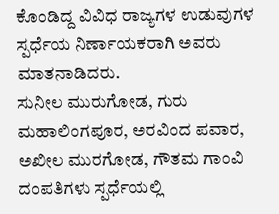ಕೊಂಡಿದ್ದ ವಿವಿಧ ರಾಜ್ಯಗಳ ಉಡುವುಗಳ ಸ್ಪರ್ಧೆಯ ನಿರ್ಣಾಯಕರಾಗಿ ಅವರು ಮಾತನಾಡಿದರು.
ಸುನೀಲ ಮುರುಗೋಡ, ಗುರು ಮಹಾಲಿಂಗಪೂರ, ಅರವಿಂದ ಪವಾರ, ಅಖೀಲ ಮುರಗೋಡ, ಗೌತಮ ಗಾಂವಿ ದಂಪತಿಗಳು ಸ್ಪರ್ಧೆಯಲ್ಲಿ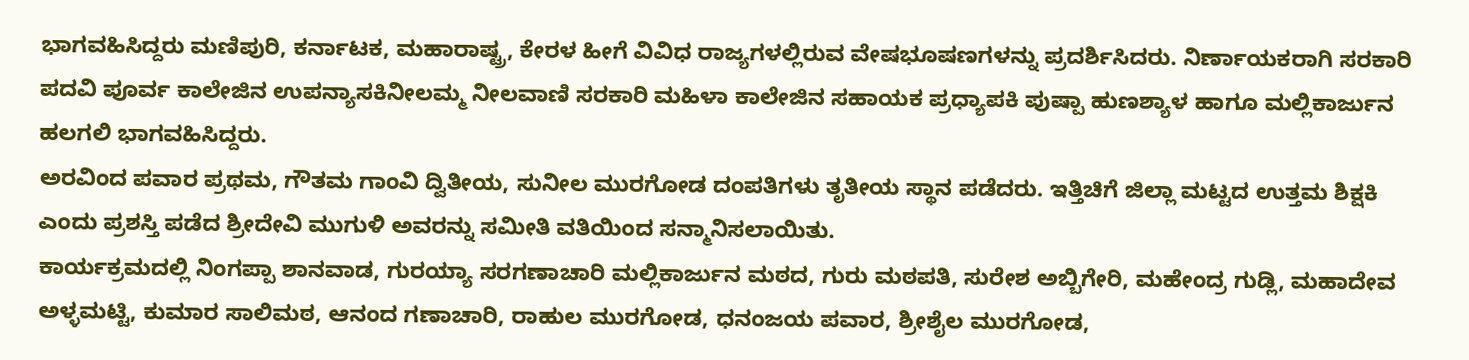ಭಾಗವಹಿಸಿದ್ದರು ಮಣಿಪುರಿ, ಕರ್ನಾಟಕ, ಮಹಾರಾಷ್ಟ್ರ, ಕೇರಳ ಹೀಗೆ ವಿವಿಧ ರಾಜ್ಯಗಳಲ್ಲಿರುವ ವೇಷಭೂಷಣಗಳನ್ನು ಪ್ರದರ್ಶಿಸಿದರು. ನಿರ್ಣಾಯಕರಾಗಿ ಸರಕಾರಿ ಪದವಿ ಪೂರ್ವ ಕಾಲೇಜಿನ ಉಪನ್ಯಾಸಕಿನೀಲಮ್ಮ ನೀಲವಾಣಿ ಸರಕಾರಿ ಮಹಿಳಾ ಕಾಲೇಜಿನ ಸಹಾಯಕ ಪ್ರಧ್ಯಾಪಕಿ ಪುಷ್ಪಾ ಹುಣಶ್ಯಾಳ ಹಾಗೂ ಮಲ್ಲಿಕಾರ್ಜುನ ಹಲಗಲಿ ಭಾಗವಹಿಸಿದ್ದರು.
ಅರವಿಂದ ಪವಾರ ಪ್ರಥಮ, ಗೌತಮ ಗಾಂವಿ ದ್ವಿತೀಯ, ಸುನೀಲ ಮುರಗೋಡ ದಂಪತಿಗಳು ತೃತೀಯ ಸ್ಥಾನ ಪಡೆದರು. ಇತ್ತಿಚಿಗೆ ಜಿಲ್ಲಾ ಮಟ್ಟದ ಉತ್ತಮ ಶಿಕ್ಷಕಿ ಎಂದು ಪ್ರಶಸ್ತಿ ಪಡೆದ ಶ್ರೀದೇವಿ ಮುಗುಳಿ ಅವರನ್ನು ಸಮೀತಿ ವತಿಯಿಂದ ಸನ್ಮಾನಿಸಲಾಯಿತು.
ಕಾರ್ಯಕ್ರಮದಲ್ಲಿ ನಿಂಗಪ್ಪಾ ಶಾನವಾಡ, ಗುರಯ್ಯಾ ಸರಗಣಾಚಾರಿ ಮಲ್ಲಿಕಾರ್ಜುನ ಮಠದ, ಗುರು ಮಠಪತಿ, ಸುರೇಶ ಅಬ್ಬಿಗೇರಿ, ಮಹೇಂದ್ರ ಗುಡ್ಲಿ, ಮಹಾದೇವ ಅಳ್ಳಮಟ್ಟಿ, ಕುಮಾರ ಸಾಲಿಮಠ, ಆನಂದ ಗಣಾಚಾರಿ, ರಾಹುಲ ಮುರಗೋಡ, ಧನಂಜಯ ಪವಾರ, ಶ್ರೀಶೈಲ ಮುರಗೋಡ,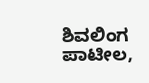ಶಿವಲಿಂಗ ಪಾಟೀಲ,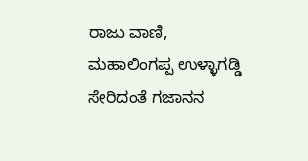ರಾಜು ವಾಣಿ, ಮಹಾಲಿಂಗಪ್ಪ ಉಳ್ಳಾಗಡ್ಡಿ ಸೇರಿದಂತೆ ಗಜಾನನ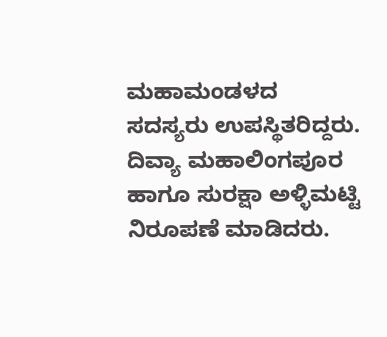ಮಹಾಮಂಡಳದ ಸದಸ್ಯರು ಉಪಸ್ಥಿತರಿದ್ದರು. ದಿವ್ಯಾ ಮಹಾಲಿಂಗಪೂರ ಹಾಗೂ ಸುರಕ್ಷಾ ಅಳ್ಳಿಮಟ್ಟಿ ನಿರೂಪಣೆ ಮಾಡಿದರು.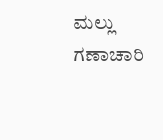ಮಲ್ಲು ಗಣಾಚಾರಿ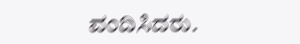ವಂದಿಸಿದರು.